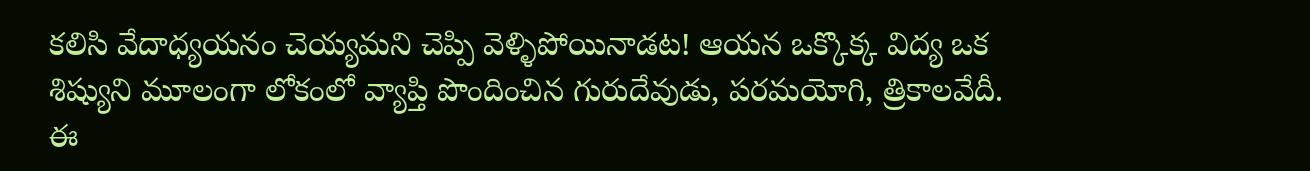కలిసి వేదాధ్యయనం చెయ్యమని చెప్పి వెళ్ళిపోయినాడట! ఆయన ఒక్కొక్క విద్య ఒక
శిష్యుని మూలంగా లోకంలో వ్యాప్తి పొందించిన గురుదేవుడు, పరమయోగి, త్రికాలవేదీ.
ఈ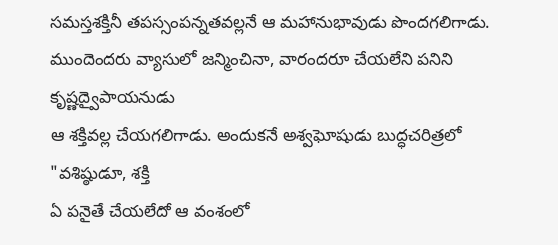సమస్తశక్తినీ తపస్సంపన్నతవల్లనే ఆ మహానుభావుడు పొందగలిగాడు.
ముందెందరు వ్యాసులో జన్మించినా, వారందరూ చేయలేని పనిని కృష్ణద్వైపాయనుడు
ఆ శక్తివల్ల చేయగలిగాడు. అందుకనే అశ్వఘోషుడు బుద్ధచరిత్రలో "వశిష్ఠుడూ, శక్తి
ఏ పనైతే చేయలేదో ఆ వంశంలో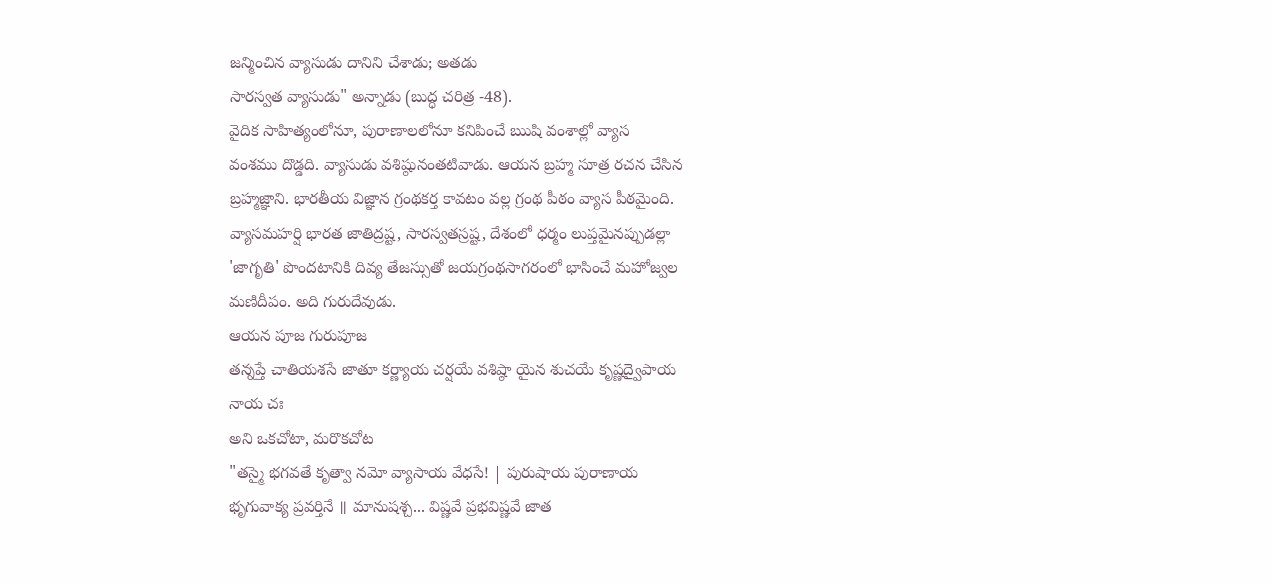జన్మించిన వ్యాసుడు దానిని చేశాడు; అతడు
సారస్వత వ్యాసుడు" అన్నాడు (బుద్ధ చరిత్ర -48).
వైదిక సాహిత్యంలోనూ, పురాణాలలోనూ కనిపించే ఋషి వంశాల్లో వ్యాస
వంశము దొడ్డది. వ్యాసుడు వశిష్ఠునంతటివాడు. ఆయన బ్రహ్మ సూత్ర రచన చేసిన
బ్రహ్మజ్ఞాని. భారతీయ విజ్ఞాన గ్రంథకర్త కావటం వల్ల గ్రంథ పీఠం వ్యాస పీఠమైంది.
వ్యాసమహర్షి భారత జాతిద్రష్ట, సారస్వతస్రష్ట, దేశంలో ధర్మం లుప్తమైనప్పుడల్లా
'జాగృతి' పొందటానికి దివ్య తేజస్సుతో జయగ్రంథసాగరంలో భాసించే మహోజ్వల
మణిదీపం. అది గురుదేవుడు.
ఆయన పూజ గురుపూజ
తన్నప్తే చాతియశసే జాతూ కర్ణ్యాయ చర్షయే వశిష్ఠా యైన శుచయే కృష్ణద్వైపాయ
నాయ చః
అని ఒకచోటా, మరొకచోట
"తస్మై భగవతే కృత్వా నమో వ్యాసాయ వేధసే! | పురుషాయ పురాణాయ
భృగువాక్య ప్రవర్తినే ॥ మానుషశ్చ... విష్ణవే ప్రభవిష్ణవే జాత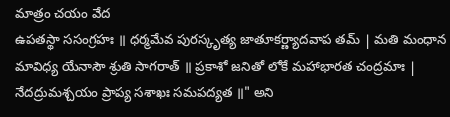మాత్రం చయం వేద
ఉపతస్థా ససంగ్రహః ॥ ధర్మమేవ పురస్కృత్య జాతూకర్ణ్యాదవాప తమ్ | మతి మంధాన
మావిధ్య యేనాసౌ శ్రుతి సాగరాత్ ॥ ప్రకాశో జనితో లోకే మహాభారత చంద్రమాః |
నేదద్రుమశ్చయం ప్రాప్య సశాఖః సమపద్యత ॥" అని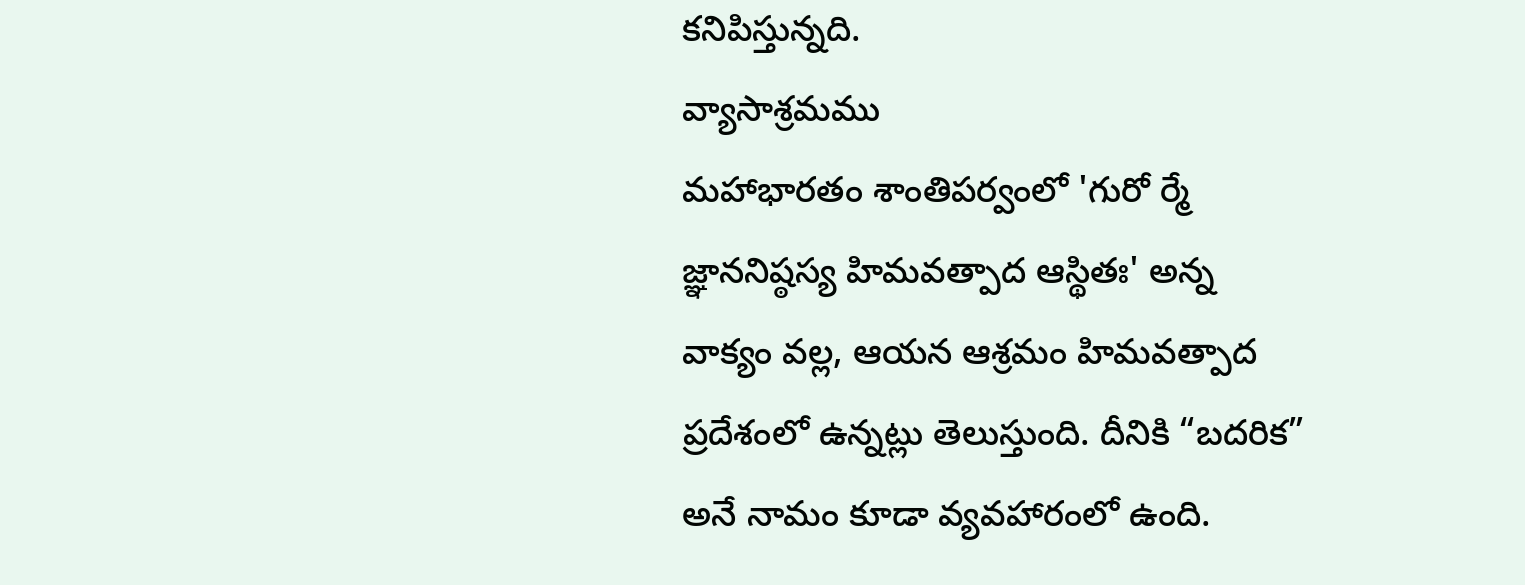కనిపిస్తున్నది.
వ్యాసాశ్రమము
మహాభారతం శాంతిపర్వంలో 'గురో ర్మే జ్ఞాననిష్ఠస్య హిమవత్పాద ఆస్థితః' అన్న వాక్యం వల్ల, ఆయన ఆశ్రమం హిమవత్పాద ప్రదేశంలో ఉన్నట్లు తెలుస్తుంది. దీనికి “బదరిక” అనే నామం కూడా వ్యవహారంలో ఉంది.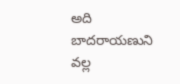అది బాదరాయణుని వల్ల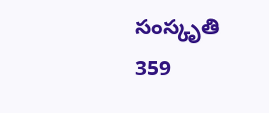సంస్కృతి
359